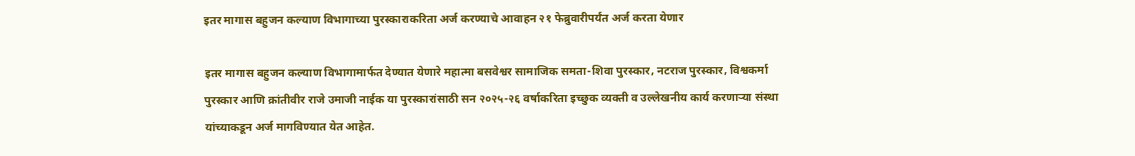इतर मागास बहुजन कल्याण विभागाच्या पुरस्काराकरिता अर्ज करण्याचे आवाहन २१ फेब्रुवारीपर्यंत अर्ज करता येणार

इतर मागास बहुजन कल्याण विभागामार्फत देण्यात येणारे महात्मा बसवेश्वर सामाजिक समता-शिवा पुरस्कार, नटराज पुरस्कार, विश्वकर्मा पुरस्कार आणि क्रांतीवीर राजे उमाजी नाईक या पुरस्कारांसाठी सन २०२५-२६ वर्षाकरिता इच्छुक व्यक्ती व उल्लेखनीय कार्य करणाऱ्या संस्था यांच्याकडून अर्ज मागविण्यात येत आहेत.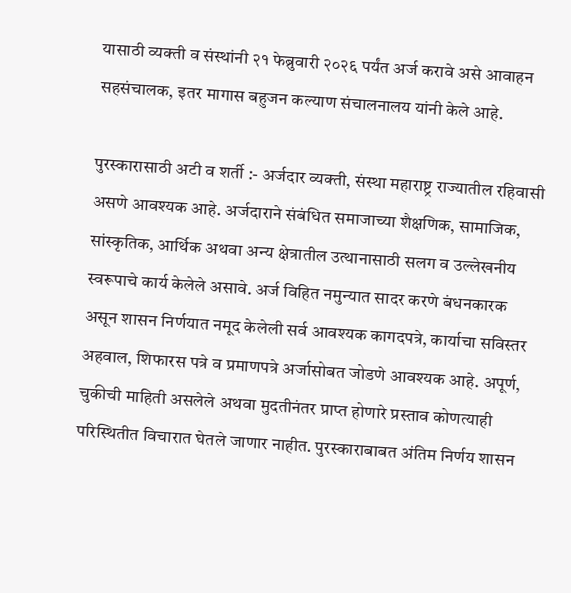यासाठी व्यक्ती व संस्थांनी २१ फेब्रुवारी २०२६ पर्यंत अर्ज करावे असे आवाहन सहसंचालक, इतर मागास बहुजन कल्याण संचालनालय यांनी केले आहे.

पुरस्कारासाठी अटी व शर्ती :- अर्जदार व्यक्ती, संस्था महाराष्ट्र राज्यातील रहिवासी असणे आवश्यक आहे. अर्जदाराने संबंधित समाजाच्या शैक्षणिक, सामाजिक, सांस्कृतिक, आर्थिक अथवा अन्य क्षेत्रातील उत्थानासाठी सलग व उल्लेखनीय स्वरूपाचे कार्य केलेले असावे. अर्ज विहित नमुन्यात सादर करणे बंधनकारक असून शासन निर्णयात नमूद केलेली सर्व आवश्यक कागदपत्रे, कार्याचा सविस्तर अहवाल, शिफारस पत्रे व प्रमाणपत्रे अर्जासोबत जोडणे आवश्यक आहे. अपूर्ण, चुकीची माहिती असलेले अथवा मुदतीनंतर प्राप्त होणारे प्रस्ताव कोणत्याही परिस्थितीत विचारात घेतले जाणार नाहीत. पुरस्काराबाबत अंतिम निर्णय शासन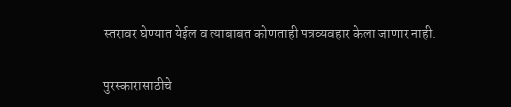स्तरावर घेण्यात येईल व त्याबाबत कोणताही पत्रव्यवहार केला जाणार नाही.

पुरस्कारासाठीचे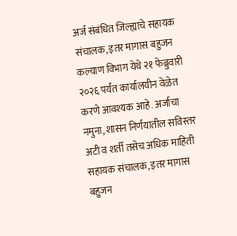अर्ज संबंधित जिल्ह्याचे सहायक संचालक, इतर मागास बहुजन कल्याण विभाग येथे २१ फेब्रुवारी २०२६ पर्यंत कार्यालयीन वेळेत करणे आवश्यक आहे. अर्जाचा नमुना, शासन निर्णयातील सविस्तर अटी व शर्ती तसेच अधिक माहिती सहायक संचालक, इतर मागास बहुजन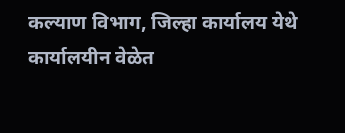कल्याण विभाग, जिल्हा कार्यालय येथे कार्यालयीन वेळेत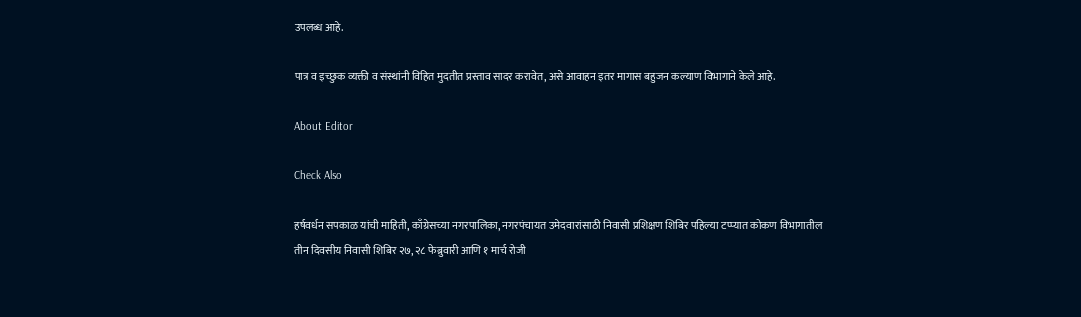उपलब्ध आहे.

पात्र व इच्छुक व्यक्ती व संस्थांनी विहित मुदतीत प्रस्ताव सादर करावेत, असे आवाहन इतर मागास बहुजन कल्याण विभागाने केले आहे.

About Editor

Check Also

हर्षवर्धन सपकाळ यांची माहिती, काँग्रेसच्या नगरपालिका, नगरपंचायत उमेदवारांसाठी निवासी प्रशिक्षण शिबिर पहिल्या टप्प्यात कोकण विभागातील तीन दिवसीय निवासी शिबिर २७, २८ फेब्रुवारी आणि १ मार्च रोजी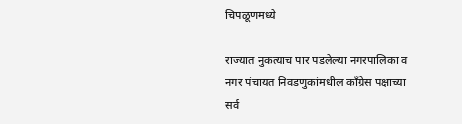चिपळूणमध्ये

राज्यात नुकत्याच पार पडलेल्या नगरपालिका व नगर पंचायत निवडणुकांमधील काँग्रेस पक्षाच्या सर्व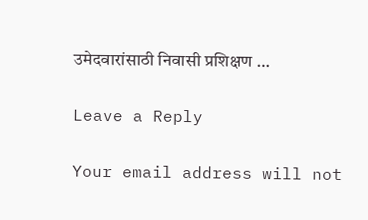उमेदवारांसाठी निवासी प्रशिक्षण …

Leave a Reply

Your email address will not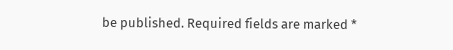be published. Required fields are marked *